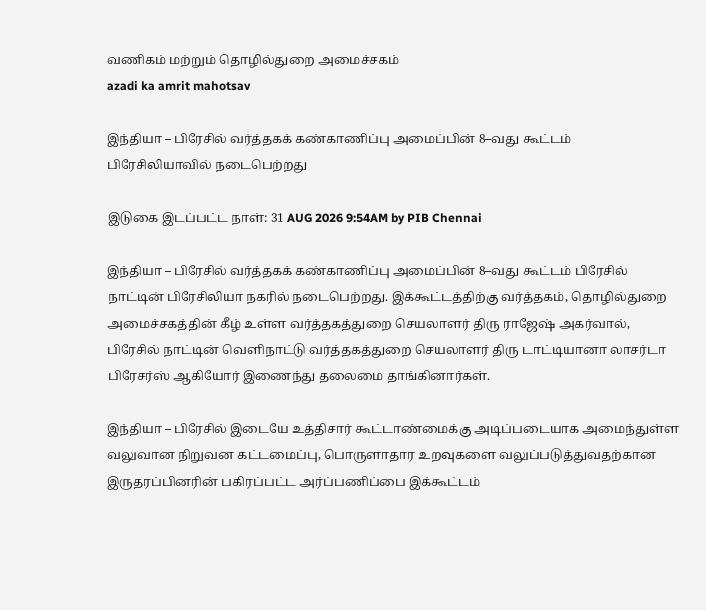வணிகம் மற்றும் தொழில்துறை அமைச்சகம்
azadi ka amrit mahotsav

இந்தியா – பிரேசில் வர்த்தகக் கண்காணிப்பு அமைப்பின் 8–வது கூட்டம் பிரேசிலியாவில் நடைபெற்றது

இடுகை இடப்பட்ட நாள்: 31 AUG 2026 9:54AM by PIB Chennai

இந்தியா – பிரேசில் வர்த்தகக் கண்காணிப்பு அமைப்பின் 8–வது கூட்டம் பிரேசில் நாட்டின் பிரேசிலியா நகரில் நடைபெற்றது. இக்கூட்டத்திற்கு வர்த்தகம், தொழில்துறை அமைச்சகத்தின் கீழ் உள்ள வர்த்தகத்துறை செயலாளர் திரு ராஜேஷ் அகர்வால், பிரேசில் நாட்டின் வெளிநாட்டு வர்த்தகத்துறை செயலாளர் திரு டாட்டியானா லாசர்டா பிரேசர்ஸ் ஆகியோர் இணைந்து தலைமை தாங்கினார்கள்.

இந்தியா – பிரேசில் இடையே உத்திசார் கூட்டாண்மைக்கு அடிப்படையாக அமைந்துள்ள வலுவான நிறுவன கட்டமைப்பு, பொருளாதார உறவுகளை வலுப்படுத்துவதற்கான இருதரப்பினரின் பகிரப்பட்ட அர்ப்பணிப்பை இக்கூட்டம்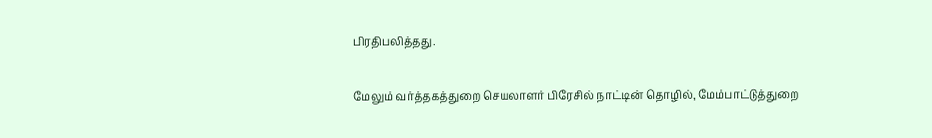பிரதிபலித்தது.

மேலும் வர்த்தகத்துறை செயலாளர் பிரேசில் நாட்டின் தொழில், மேம்பாட்டுத்துறை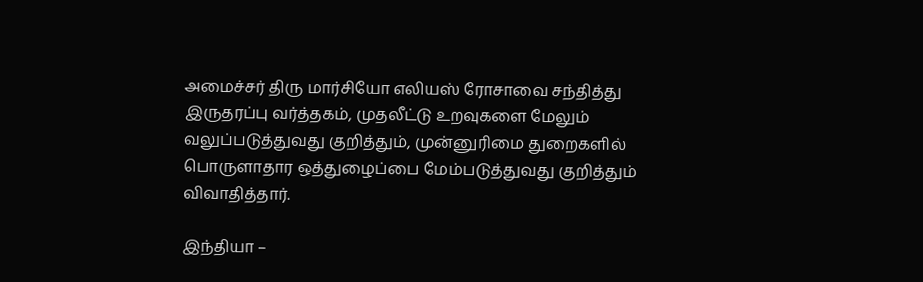அமைச்சர் திரு மார்சியோ எலியஸ் ரோசாவை சந்தித்து இருதரப்பு வர்த்தகம், முதலீட்டு உறவுகளை மேலும் வலுப்படுத்துவது குறித்தும், முன்னுரிமை துறைகளில் பொருளாதார ஒத்துழைப்பை மேம்படுத்துவது குறித்தும் விவாதித்தார்.

இந்தியா –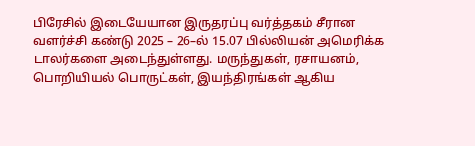பிரேசில் இடையேயான இருதரப்பு வர்த்தகம் சீரான வளர்ச்சி கண்டு 2025 – 26–ல் 15.07 பில்லியன் அமெரிக்க டாலர்களை அடைந்துள்ளது. மருந்துகள், ரசாயனம், பொறியியல் பொருட்கள், இயந்திரங்கள் ஆகிய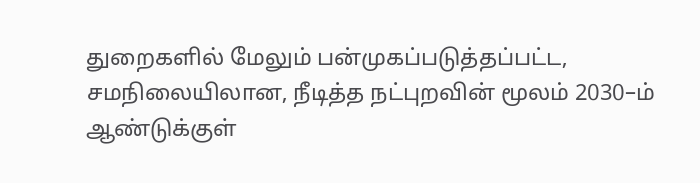துறைகளில் மேலும் பன்முகப்படுத்தப்பட்ட, சமநிலையிலான, நீடித்த நட்புறவின் மூலம் 2030–ம் ஆண்டுக்குள்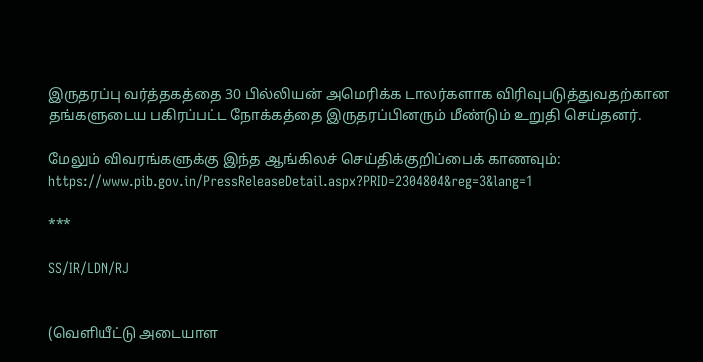இருதரப்பு வர்த்தகத்தை 30 பில்லியன் அமெரிக்க டாலர்களாக விரிவுபடுத்துவதற்கான தங்களுடைய பகிரப்பட்ட நோக்கத்தை இருதரப்பினரும் மீண்டும் உறுதி செய்தனர்.

மேலும் விவரங்களுக்கு இந்த ஆங்கிலச் செய்திக்குறிப்பைக் காணவும்: https://www.pib.gov.in/PressReleaseDetail.aspx?PRID=2304804&reg=3&lang=1

***

SS/IR/LDN/RJ


(வெளியீட்டு அடையாள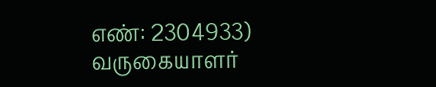எண்: 2304933) வருகையாளர்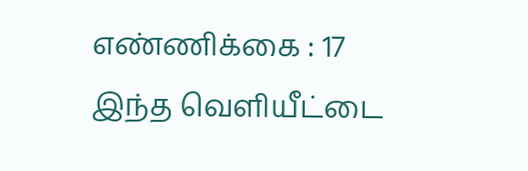எண்ணிக்கை : 17
இந்த வெளியீட்டை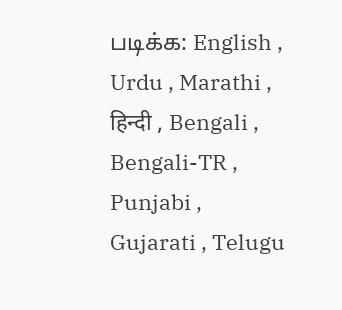படிக்க: English , Urdu , Marathi , हिन्दी , Bengali , Bengali-TR , Punjabi , Gujarati , Telugu